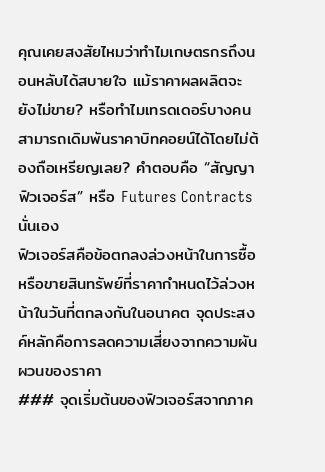คุณเคยสงสัยไหมว่าทำไมเกษตรกรถึงนอนหลับได้สบายใจ แม้ราคาผลผลิตจะยังไม่ขาย? หรือทำไมเทรดเดอร์บางคนสามารถเดิมพันราคาบิทคอยน์ได้โดยไม่ต้องถือเหรียญเลย? คำตอบคือ “สัญญาฟิวเจอร์ส” หรือ Futures Contracts นั่นเอง
ฟิวเจอร์สคือข้อตกลงล่วงหน้าในการซื้อหรือขายสินทรัพย์ที่ราคากำหนดไว้ล่วงหน้าในวันที่ตกลงกันในอนาคต จุดประสงค์หลักคือการลดความเสี่ยงจากความผันผวนของราคา
### จุดเริ่มต้นของฟิวเจอร์สจากภาค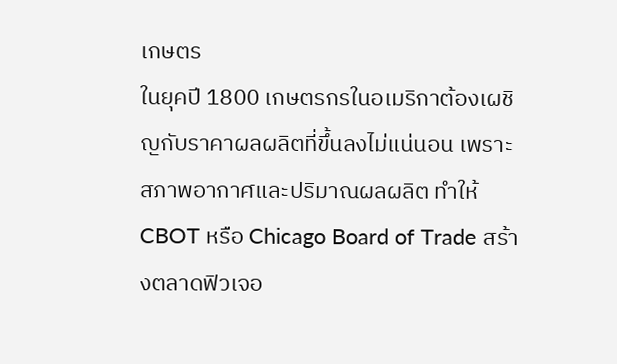เกษตร
ในยุคปี 1800 เกษตรกรในอเมริกาต้องเผชิญกับราคาผลผลิตที่ขึ้นลงไม่แน่นอน เพราะสภาพอากาศและปริมาณผลผลิต ทำให้ CBOT หรือ Chicago Board of Trade สร้างตลาดฟิวเจอ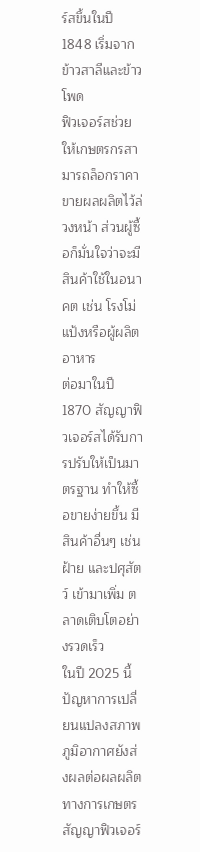ร์สขึ้นในปี 1848 เริ่มจากข้าวสาลีและข้าวโพด
ฟิวเจอร์สช่วยให้เกษตรกรสามารถล็อกราคาขายผลผลิตไว้ล่วงหน้า ส่วนผู้ซื้อก็มั่นใจว่าจะมีสินค้าใช้ในอนาคต เช่น โรงโม่แป้งหรือผู้ผลิตอาหาร
ต่อมาในปี 1870 สัญญาฟิวเจอร์สได้รับการปรับให้เป็นมาตรฐาน ทำให้ซื้อขายง่ายขึ้น มีสินค้าอื่นๆ เช่น ฝ้าย และปศุสัตว์ เข้ามาเพิ่ม ตลาดเติบโตอย่างรวดเร็ว
ในปี 2025 นี้ ปัญหาการเปลี่ยนแปลงสภาพภูมิอากาศยังส่งผลต่อผลผลิตทางการเกษตร สัญญาฟิวเจอร์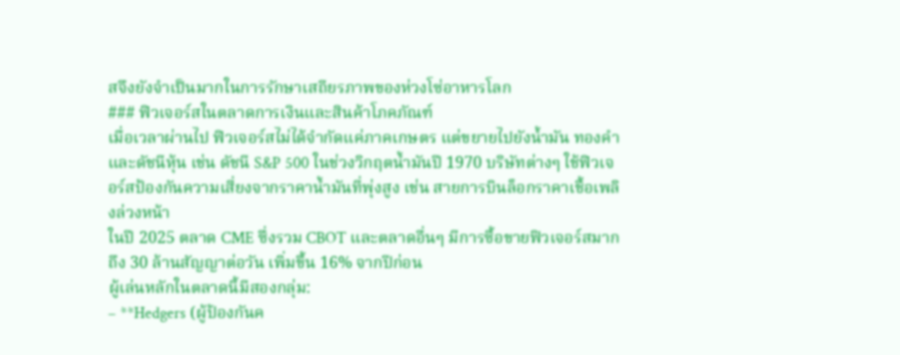สจึงยังจำเป็นมากในการรักษาเสถียรภาพของห่วงโซ่อาหารโลก
### ฟิวเจอร์สในตลาดการเงินและสินค้าโภคภัณฑ์
เมื่อเวลาผ่านไป ฟิวเจอร์สไม่ได้จำกัดแค่ภาคเกษตร แต่ขยายไปยังน้ำมัน ทองคำ และดัชนีหุ้น เช่น ดัชนี S&P 500 ในช่วงวิกฤตน้ำมันปี 1970 บริษัทต่างๆ ใช้ฟิวเจอร์สป้องกันความเสี่ยงจากราคาน้ำมันที่พุ่งสูง เช่น สายการบินล็อกราคาเชื้อเพลิงล่วงหน้า
ในปี 2025 ตลาด CME ซึ่งรวม CBOT และตลาดอื่นๆ มีการซื้อขายฟิวเจอร์สมากถึง 30 ล้านสัญญาต่อวัน เพิ่มขึ้น 16% จากปีก่อน
ผู้เล่นหลักในตลาดนี้มีสองกลุ่ม:
– **Hedgers (ผู้ป้องกันค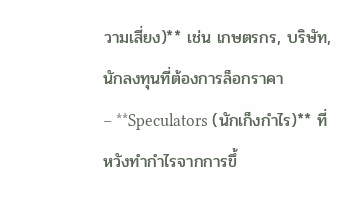วามเสี่ยง)** เช่น เกษตรกร, บริษัท, นักลงทุนที่ต้องการล็อกราคา
– **Speculators (นักเก็งกำไร)** ที่หวังทำกำไรจากการขึ้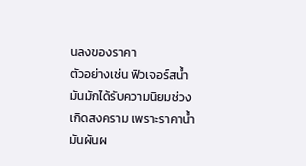นลงของราคา
ตัวอย่างเช่น ฟิวเจอร์สน้ำมันมักได้รับความนิยมช่วงเกิดสงคราม เพราะราคาน้ำมันผันผ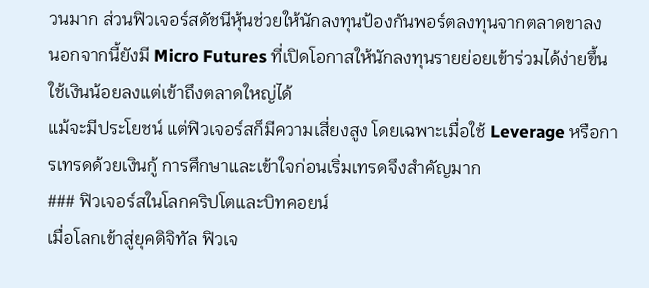วนมาก ส่วนฟิวเจอร์สดัชนีหุ้นช่วยให้นักลงทุนป้องกันพอร์ตลงทุนจากตลาดขาลง
นอกจากนี้ยังมี Micro Futures ที่เปิดโอกาสให้นักลงทุนรายย่อยเข้าร่วมได้ง่ายขึ้น ใช้เงินน้อยลงแต่เข้าถึงตลาดใหญ่ได้
แม้จะมีประโยชน์ แต่ฟิวเจอร์สก็มีความเสี่ยงสูง โดยเฉพาะเมื่อใช้ Leverage หรือการเทรดด้วยเงินกู้ การศึกษาและเข้าใจก่อนเริ่มเทรดจึงสำคัญมาก
### ฟิวเจอร์สในโลกคริปโตและบิทคอยน์
เมื่อโลกเข้าสู่ยุคดิจิทัล ฟิวเจ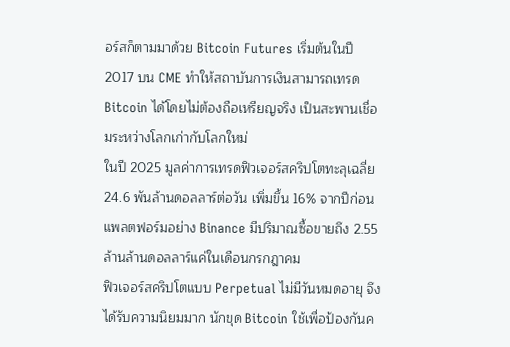อร์สก็ตามมาด้วย Bitcoin Futures เริ่มต้นในปี 2017 บน CME ทำให้สถาบันการเงินสามารถเทรด Bitcoin ได้โดยไม่ต้องถือเหรียญจริง เป็นสะพานเชื่อมระหว่างโลกเก่ากับโลกใหม่
ในปี 2025 มูลค่าการเทรดฟิวเจอร์สคริปโตทะลุเฉลี่ย 24.6 พันล้านดอลลาร์ต่อวัน เพิ่มขึ้น 16% จากปีก่อน แพลตฟอร์มอย่าง Binance มีปริมาณซื้อขายถึง 2.55 ล้านล้านดอลลาร์แค่ในเดือนกรกฎาคม
ฟิวเจอร์สคริปโตแบบ Perpetual ไม่มีวันหมดอายุ จึงได้รับความนิยมมาก นักขุด Bitcoin ใช้เพื่อป้องกันค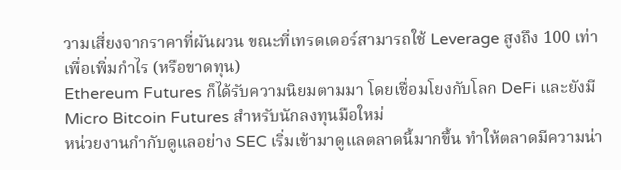วามเสี่ยงจากราคาที่ผันผวน ขณะที่เทรดเดอร์สามารถใช้ Leverage สูงถึง 100 เท่าเพื่อเพิ่มกำไร (หรือขาดทุน)
Ethereum Futures ก็ได้รับความนิยมตามมา โดยเชื่อมโยงกับโลก DeFi และยังมี Micro Bitcoin Futures สำหรับนักลงทุนมือใหม่
หน่วยงานกำกับดูแลอย่าง SEC เริ่มเข้ามาดูแลตลาดนี้มากขึ้น ทำให้ตลาดมีความน่า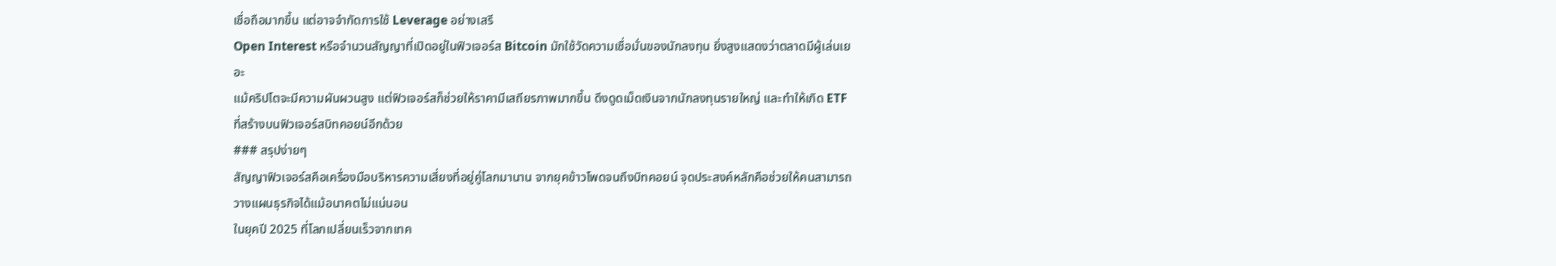เชื่อถือมากขึ้น แต่อาจจำกัดการใช้ Leverage อย่างเสรี
Open Interest หรือจำนวนสัญญาที่เปิดอยู่ในฟิวเจอร์ส Bitcoin มักใช้วัดความเชื่อมั่นของนักลงทุน ยิ่งสูงแสดงว่าตลาดมีผู้เล่นเยอะ
แม้คริปโตจะมีความผันผวนสูง แต่ฟิวเจอร์สก็ช่วยให้ราคามีเสถียรภาพมากขึ้น ดึงดูดเม็ดเงินจากนักลงทุนรายใหญ่ และทำให้เกิด ETF ที่สร้างบนฟิวเจอร์สบิทคอยน์อีกด้วย
### สรุปง่ายๆ
สัญญาฟิวเจอร์สคือเครื่องมือบริหารความเสี่ยงที่อยู่คู่โลกมานาน จากยุคข้าวโพดจนถึงบิทคอยน์ จุดประสงค์หลักคือช่วยให้คนสามารถวางแผนธุรกิจได้แม้อนาคตไม่แน่นอน
ในยุคปี 2025 ที่โลกเปลี่ยนเร็วจากเทค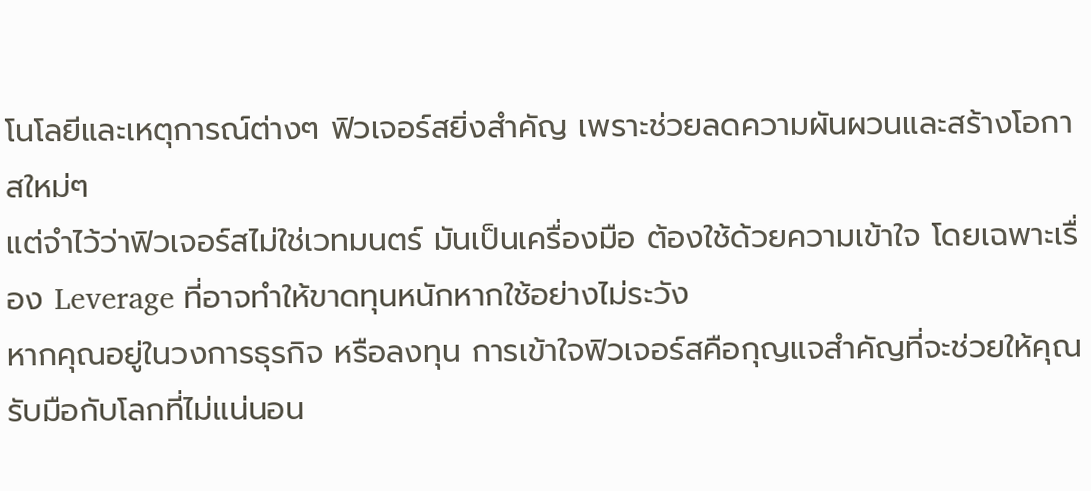โนโลยีและเหตุการณ์ต่างๆ ฟิวเจอร์สยิ่งสำคัญ เพราะช่วยลดความผันผวนและสร้างโอกาสใหม่ๆ
แต่จำไว้ว่าฟิวเจอร์สไม่ใช่เวทมนตร์ มันเป็นเครื่องมือ ต้องใช้ด้วยความเข้าใจ โดยเฉพาะเรื่อง Leverage ที่อาจทำให้ขาดทุนหนักหากใช้อย่างไม่ระวัง
หากคุณอยู่ในวงการธุรกิจ หรือลงทุน การเข้าใจฟิวเจอร์สคือกุญแจสำคัญที่จะช่วยให้คุณรับมือกับโลกที่ไม่แน่นอน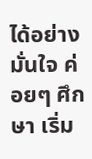ได้อย่างมั่นใจ ค่อยๆ ศึกษา เริ่ม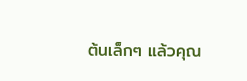ต้นเล็กๆ แล้วคุณ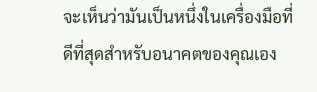จะเห็นว่ามันเป็นหนึ่งในเครื่องมือที่ดีที่สุดสำหรับอนาคตของคุณเอง